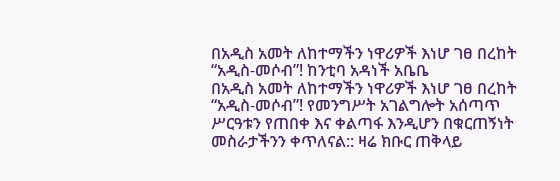በአዲስ አመት ለከተማችን ነዋሪዎች እነሆ ገፀ በረከት “አዲስ-መሶብ”! ከንቲባ አዳነች አቤቤ
በአዲስ አመት ለከተማችን ነዋሪዎች እነሆ ገፀ በረከት “አዲስ-መሶብ”! የመንግሥት አገልግሎት አሰጣጥ ሥርዓቱን የጠበቀ እና ቀልጣፋ እንዲሆን በቁርጠኝነት መስራታችንን ቀጥለናል:: ዛሬ ክቡር ጠቅላይ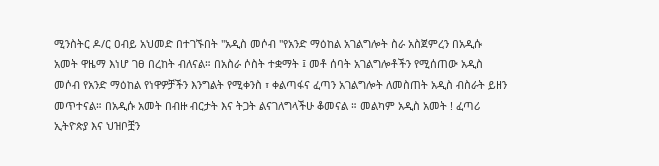ሚንስትር ዶ/ር ዐብይ አህመድ በተገኙበት "አዲስ መሶብ "የአንድ ማዕከል አገልግሎት ስራ አስጀምረን በአዲሱ አመት ዋዜማ እነሆ ገፀ በረከት ብለናል። በአስራ ሶስት ተቋማት ፤ መቶ ሰባት አገልግሎቶችን የሚሰጠው አዲስ መሶብ የአንድ ማዕከል የነዋዎቻችን እንግልት የሚቀንስ ፣ ቀልጣፋና ፈጣን አገልግሎት ለመስጠት አዲስ ብስራት ይዘን መጥተናል። በአዲሱ አመት በብዙ ብርታት እና ትጋት ልናገለግላችሁ ቆመናል ። መልካም አዲስ አመት ! ፈጣሪ ኢትዮጵያ እና ህዝቦቿን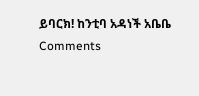ይባርክ! ከንቲባ አዳነች አቤቤ
Comments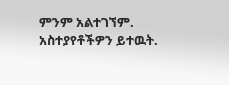ምንም አልተገኘም.
አስተያየቶችዎን ይተዉት.